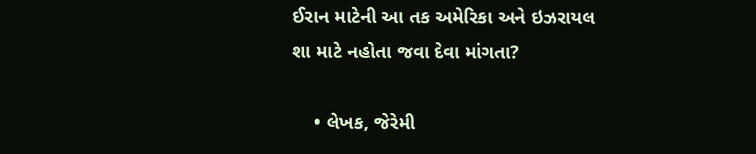ઈરાન માટેની આ તક અમેરિકા અને ઇઝરાયલ શા માટે નહોતા જવા દેવા માંગતા?

    • લેખક, જેરેમી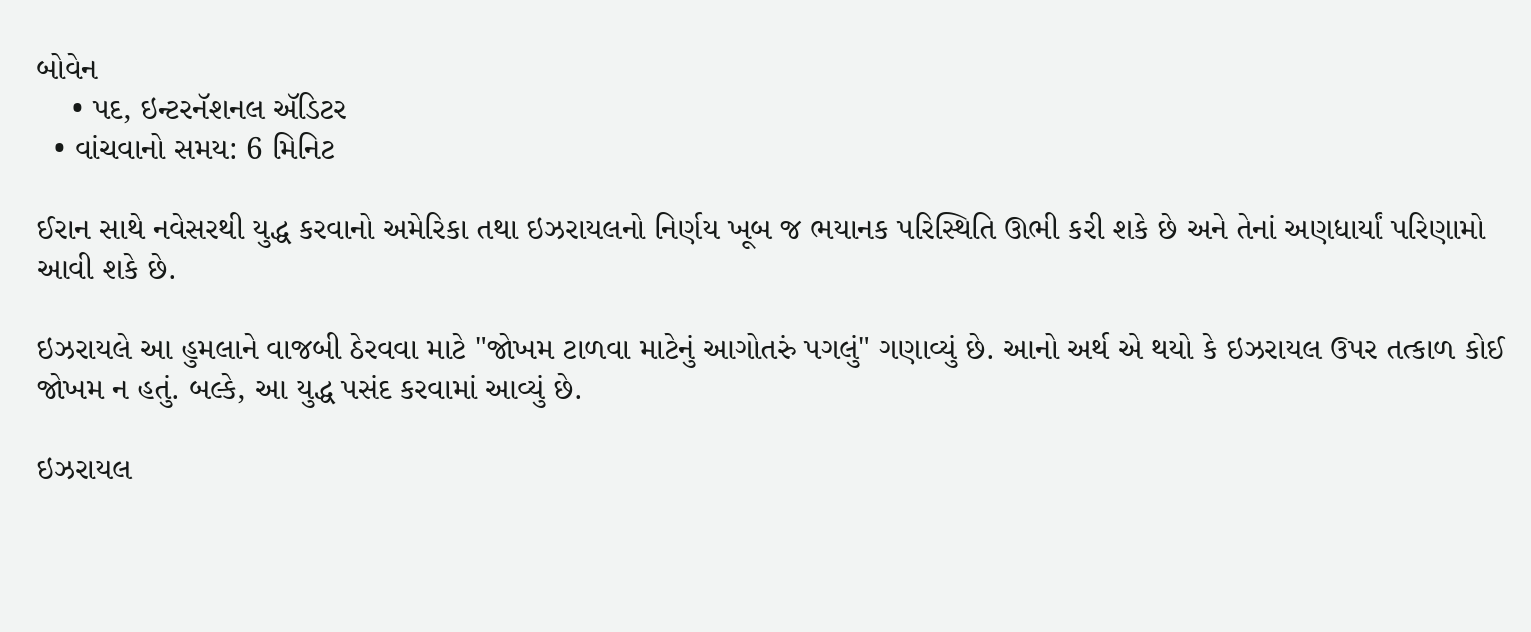બોવેન
    • પદ, ઇન્ટરનૅશનલ ઍડિટર
  • વાંચવાનો સમય: 6 મિનિટ

ઈરાન સાથે નવેસરથી યુદ્ધ કરવાનો અમેરિકા તથા ઇઝરાયલનો નિર્ણય ખૂબ જ ભયાનક પરિસ્થિતિ ઊભી કરી શકે છે અને તેનાં અણધાર્યાં પરિણામો આવી શકે છે.

ઇઝરાયલે આ હુમલાને વાજબી ઠેરવવા માટે "જોખમ ટાળવા માટેનું આગોતરું પગલું" ગણાવ્યું છે. આનો અર્થ એ થયો કે ઇઝરાયલ ઉપર તત્કાળ કોઈ જોખમ ન હતું. બલ્કે, આ યુદ્ધ પસંદ કરવામાં આવ્યું છે.

ઇઝરાયલ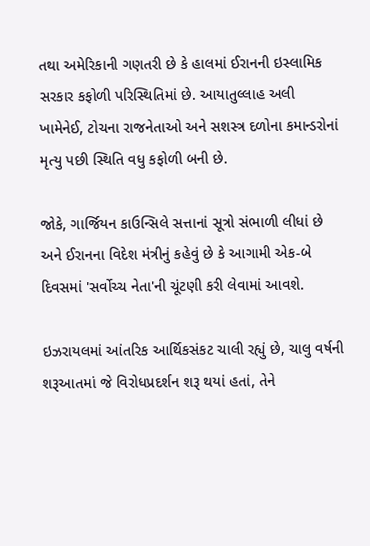તથા અમેરિકાની ગણતરી છે કે હાલમાં ઈરાનની ઇસ્લામિક સરકાર કફોળી પરિસ્થિતિમાં છે. આયાતુલ્લાહ અલી ખામેનેઈ, ટોચના રાજનેતાઓ અને સશસ્ત્ર દળોના કમાન્ડરોનાં મૃત્યુ પછી સ્થિતિ વધુ કફોળી બની છે.

જોકે, ગાર્જિયન કાઉન્સિલે સત્તાનાં સૂત્રો સંભાળી લીધાં છે અને ઈરાનના વિદેશ મંત્રીનું કહેવું છે કે આગામી એક-બે દિવસમાં 'સર્વોચ્ચ નેતા'ની ચૂંટણી કરી લેવામાં આવશે.

ઇઝરાયલમાં આંતરિક આર્થિકસંકટ ચાલી રહ્યું છે, ચાલુ વર્ષની શરૂઆતમાં જે વિરોધપ્રદર્શન શરૂ થયાં હતાં, તેને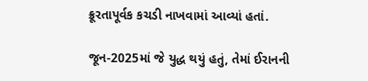ક્રૂરતાપૂર્વક કચડી નાખવામાં આવ્યાં હતાં.

જૂન-2025માં જે યુદ્ધ થયું હતું, તેમાં ઈરાનની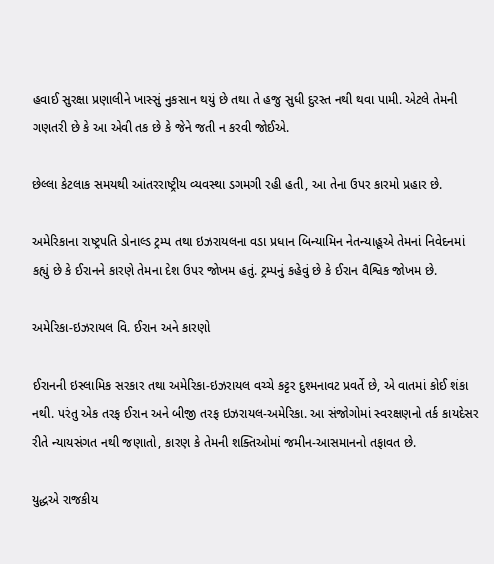હવાઈ સુરક્ષા પ્રણાલીને ખાસ્સું નુકસાન થયું છે તથા તે હજુ સુધી દુરસ્ત નથી થવા પામી. એટલે તેમની ગણતરી છે કે આ એવી તક છે કે જેને જતી ન કરવી જોઈએ.

છેલ્લા કેટલાક સમયથી આંતરરાષ્ટ્રીય વ્યવસ્થા ડગમગી રહી હતી, આ તેના ઉપર કારમો પ્રહાર છે.

અમેરિકાના રાષ્ટ્રપતિ ડોનાલ્ડ ટ્રમ્પ તથા ઇઝરાયલના વડા પ્રધાન બિન્યામિન નેતન્યાહૂએ તેમનાં નિવેદનમાં કહ્યું છે કે ઈરાનને કારણે તેમના દેશ ઉપર જોખમ હતું. ટ્રમ્પનું કહેવું છે કે ઈરાન વૈશ્વિક જોખમ છે.

અમેરિકા-ઇઝરાયલ વિ. ઈરાન અને કારણો

ઈરાનની ઇસ્લામિક સરકાર તથા અમેરિકા-ઇઝરાયલ વચ્ચે કટ્ટર દુશ્મનાવટ પ્રવર્તે છે, એ વાતમાં કોઈ શંકા નથી. પરંતુ એક તરફ ઈરાન અને બીજી તરફ ઇઝરાયલ-અમેરિકા. આ સંજોગોમાં સ્વરક્ષણનો તર્ક કાયદેસર રીતે ન્યાયસંગત નથી જણાતો, કારણ કે તેમની શક્તિઓમાં જમીન-આસમાનનો તફાવત છે.

યુદ્ધએ રાજકીય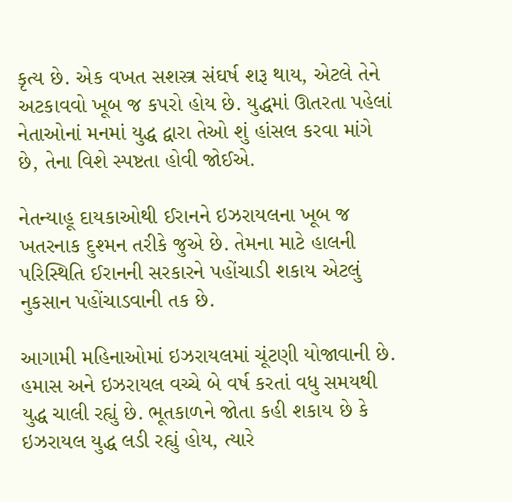કૃત્ય છે. એક વખત સશસ્ત્ર સંઘર્ષ શરૂ થાય, એટલે તેને અટકાવવો ખૂબ જ કપરો હોય છે. યુદ્ધમાં ઊતરતા પહેલાં નેતાઓનાં મનમાં યુદ્ધ દ્વારા તેઓ શું હાંસલ કરવા માંગે છે, તેના વિશે સ્પષ્ટતા હોવી જોઈએ.

નેતન્યાહૂ દાયકાઓથી ઈરાનને ઇઝરાયલના ખૂબ જ ખતરનાક દુશ્મન તરીકે જુએ છે. તેમના માટે હાલની પરિસ્થિતિ ઈરાનની સરકારને પહોંચાડી શકાય એટલું નુકસાન પહોંચાડવાની તક છે.

આગામી મહિનાઓમાં ઇઝરાયલમાં ચૂંટણી યોજાવાની છે. હમાસ અને ઇઝરાયલ વચ્ચે બે વર્ષ કરતાં વધુ સમયથી યુદ્ધ ચાલી રહ્યું છે. ભૂતકાળને જોતા કહી શકાય છે કે ઇઝરાયલ યુદ્ધ લડી રહ્યું હોય, ત્યારે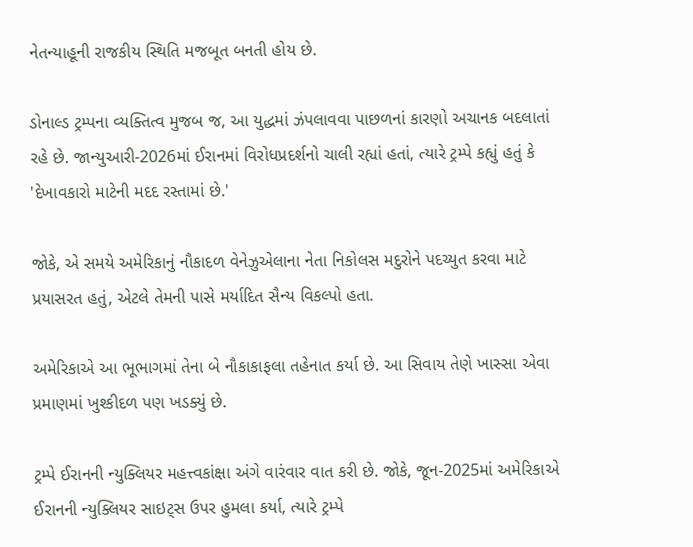નેતન્યાહૂની રાજકીય સ્થિતિ મજબૂત બનતી હોય છે.

ડોનાલ્ડ ટ્રમ્પના વ્યક્તિત્વ મુજબ જ, આ યુદ્ધમાં ઝંપલાવવા પાછળનાં કારણો અચાનક બદલાતાં રહે છે. જાન્યુઆરી-2026માં ઈરાનમાં વિરોધપ્રદર્શનો ચાલી રહ્યાં હતાં, ત્યારે ટ્રમ્પે કહ્યું હતું કે 'દેખાવકારો માટેની મદદ રસ્તામાં છે.'

જોકે, એ સમયે અમેરિકાનું નૌકાદળ વેનેઝુએલાના નેતા નિકોલસ મદુરોને પદચ્યુત કરવા માટે પ્રયાસરત હતું, એટલે તેમની પાસે મર્યાદિત સૈન્ય વિકલ્પો હતા.

અમેરિકાએ આ ભૂભાગમાં તેના બે નૌકાકાફલા તહેનાત કર્યા છે. આ સિવાય તેણે ખાસ્સા એવા પ્રમાણમાં ખુશ્કીદળ પણ ખડક્યું છે.

ટ્રમ્પે ઈરાનની ન્યુક્લિયર મહત્ત્વકાંક્ષા અંગે વારંવાર વાત કરી છે. જોકે, જૂન-2025માં અમેરિકાએ ઈરાનની ન્યુક્લિયર સાઇટ્સ ઉપર હુમલા કર્યા, ત્યારે ટ્રમ્પે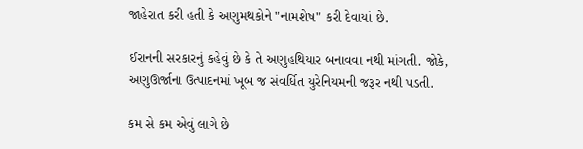જાહેરાત કરી હતી કે અણુમથકોને "નામશેષ" કરી દેવાયાં છે.

ઈરાનની સરકારનું કહેવું છે કે તે અણુહથિયાર બનાવવા નથી માંગતી. જોકે, અણુઊર્જાના ઉત્પાદનમાં ખૂબ જ સંવર્ધિત યુરેનિયમની જરૂર નથી પડતી.

કમ સે કમ એવું લાગે છે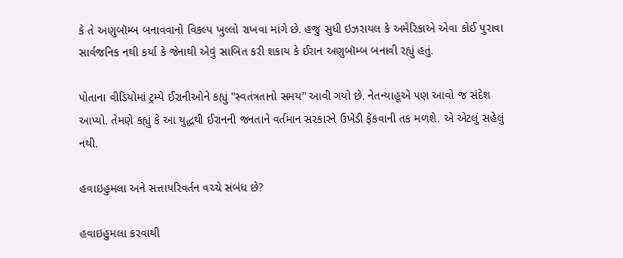કે તે અણુબૉમ્બ બનાવવાનો વિકલ્પ ખુલ્લો રાખવા માંગે છે. હજુ સુધી ઇઝરાયલ કે અમેરિકાએ એવા કોઈ પુરાવા સાર્વજનિક નથી કર્યા કે જેનાથી એવું સાબિત કરી શકાય કે ઈરાન અણુબૉમ્બ બનાવી રહ્યું હતું.

પોતાના વીડિયોમાં ટ્રમ્પે ઈરાનીઓને કહ્યું "સ્વતંત્રતાનો સમય" આવી ગયો છે. નેતન્યાહૂએ પણ આવો જ સંદેશ આપ્યો. તેમણે કહ્યું કે આ યુદ્ધથી ઈરાનની જનતાને વર્તમાન સરકારને ઉખેડી ફેંકવાની તક મળશે. એ એટલું સહેલું નથી.

હવાઇહુમલા અને સત્તાપરિવર્તન વચ્ચે સંબંધ છે?

હવાઇહુમલા કરવાથી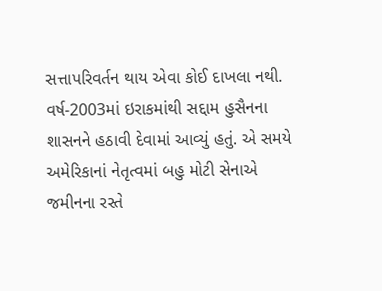સત્તાપરિવર્તન થાય એવા કોઈ દાખલા નથી. વર્ષ-2003માં ઇરાકમાંથી સદ્દામ હુસૈનના શાસનને હઠાવી દેવામાં આવ્યું હતું. એ સમયે અમેરિકાનાં નેતૃત્વમાં બહુ મોટી સેનાએ જમીનના રસ્તે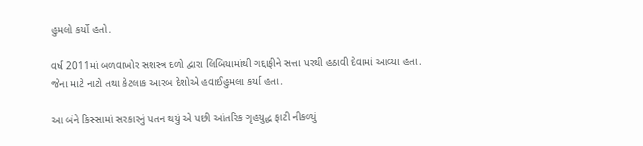હુમલો કર્યો હતો.

વર્ષ 2011માં બળવાખોર સશસ્ત્ર દળો દ્વારા લિબિયામાંથી ગદ્દાફીને સત્તા પરથી હઠાવી દેવામાં આવ્યા હતા. જેના માટે નાટો તથા કેટલાક આરબ દેશોએ હવાઈહુમલા કર્યા હતા.

આ બંને કિસ્સામાં સરકારનું પતન થયું એ પછી આંતરિક ગૃહયુદ્ધ ફાટી નીકળ્યું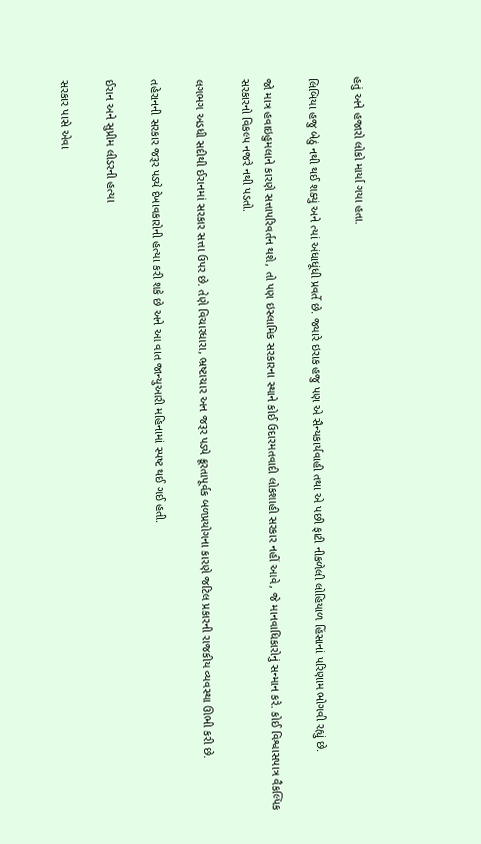હતું અને હજારો લોકો માર્યા ગયા હતા.

લિબિયા હજુ બેઠું નથી થઈ શક્યું અને ત્યાં અંધાધૂંધી પ્રવર્તે છે. જ્યારે ઇરાક હજુ પણ એ સૈન્યકાર્યવાહી તથા એ પછી ફાટી નીકળેલી લોહિયાળ હિંસાનાં પરિણામ ભોગવી રહ્યું છે.

જો માત્ર હવાઇહુમલાને કારણે સત્તાપરિવર્તન થશે, તો પણ ઇસ્લામિક સરકારના સ્થાને કોઈ ઉદારમતવાદી લોકશાહી સરકાર નહીં આવે, જે માનવાધિકારોનું સન્માન કરે. કોઈ વિશ્વાસપાત્ર વૈકલ્પિક સરકારનો વિકલ્પ નજરે નથી પડતો.

લગભગ અડધી સદીથી ઈરાનમાં સરકાર સત્તા ઉપર છે. તેણે વિચારધારા, ભ્રષ્ટાચાર અન જરૂર પડ્યે ક્રૂરતાપૂર્વક બળપ્રયોગના કારણે જટિલ પ્રકારની રાજકીય વ્યવસ્થા ઊભી કરી છે.

તહેરાનની સરકાર જરૂર પડ્યે દેખાવકારોની હત્યા કરી શકે છે અને આ વાત જાન્યુઆરી મહિનામાં સ્પષ્ટ થઈ ગઈ હતી.

ઈરાન અને સુપ્રીમ લીડરની હત્યા

સરકાર પાસે એવા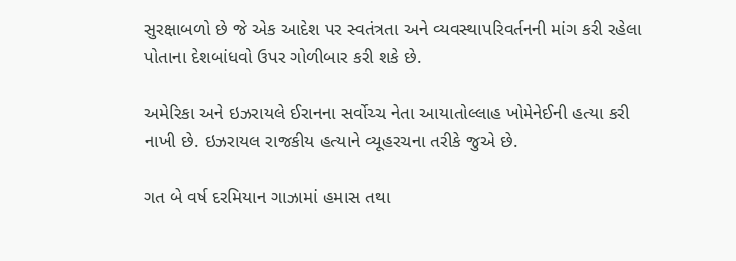સુરક્ષાબળો છે જે એક આદેશ પર સ્વતંત્રતા અને વ્યવસ્થાપરિવર્તનની માંગ કરી રહેલા પોતાના દેશબાંધવો ઉપર ગોળીબાર કરી શકે છે.

અમેરિકા અને ઇઝરાયલે ઈરાનના સર્વોચ્ચ નેતા આયાતોલ્લાહ ખોમેનેઈની હત્યા કરી નાખી છે. ઇઝરાયલ રાજકીય હત્યાને વ્યૂહરચના તરીકે જુએ છે.

ગત બે વર્ષ દરમિયાન ગાઝામાં હમાસ તથા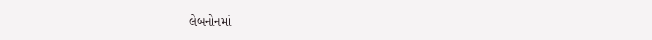લેબનોનમાં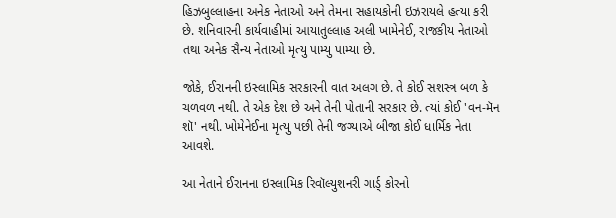હિઝબુલ્લાહના અનેક નેતાઓ અને તેમના સહાયકોની ઇઝરાયલે હત્યા કરી છે. શનિવારની કાર્યવાહીમાં આયાતુલ્લાહ અલી ખામેનેઈ, રાજકીય નેતાઓ તથા અનેક સૈન્ય નેતાઓ મૃત્યુ પામ્યુ પામ્યા છે.

જોકે, ઈરાનની ઇસ્લામિક સરકારની વાત અલગ છે. તે કોઈ સશસ્ત્ર બળ કે ચળવળ નથી. તે એક દેશ છે અને તેની પોતાની સરકાર છે. ત્યાં કોઈ 'વન-મૅન શૉ' નથી. ખોમેનેઈના મૃત્યુ પછી તેની જગ્યાએ બીજા કોઈ ધાર્મિક નેતા આવશે.

આ નેતાને ઈરાનના ઇસ્લામિક રિવૉલ્યુશનરી ગાર્ડ્ કોરનો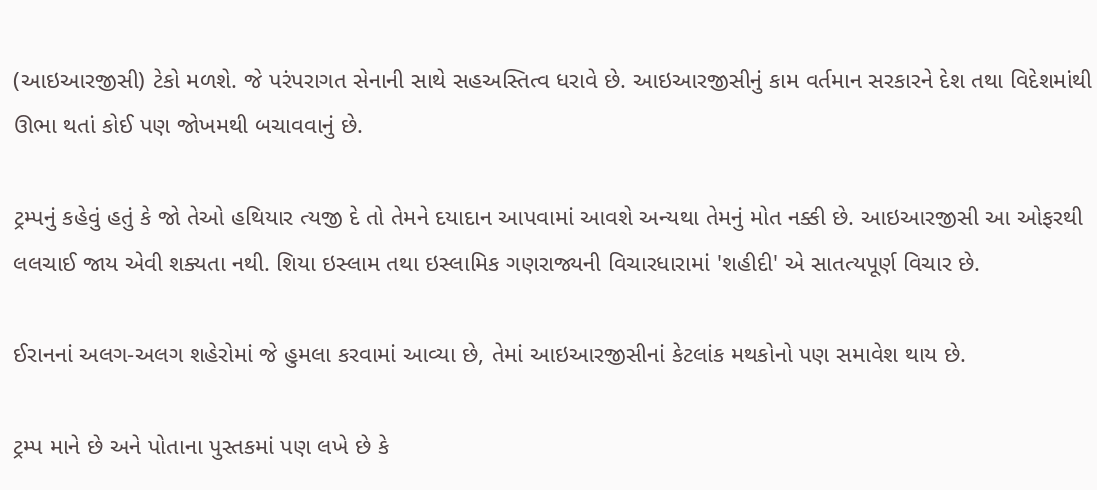(આઇઆરજીસી) ટેકો મળશે. જે પરંપરાગત સેનાની સાથે સહઅસ્તિત્વ ધરાવે છે. આઇઆરજીસીનું કામ વર્તમાન સરકારને દેશ તથા વિદેશમાંથી ઊભા થતાં કોઈ પણ જોખમથી બચાવવાનું છે.

ટ્રમ્પનું કહેવું હતું કે જો તેઓ હથિયાર ત્યજી દે તો તેમને દયાદાન આપવામાં આવશે અન્યથા તેમનું મોત નક્કી છે. આઇઆરજીસી આ ઓફરથી લલચાઈ જાય એવી શક્યતા નથી. શિયા ઇસ્લામ તથા ઇસ્લામિક ગણરાજ્યની વિચારધારામાં 'શહીદી' એ સાતત્યપૂર્ણ વિચાર છે.

ઈરાનનાં અલગ-અલગ શહેરોમાં જે હુમલા કરવામાં આવ્યા છે, તેમાં આઇઆરજીસીનાં કેટલાંક મથકોનો પણ સમાવેશ થાય છે.

ટ્રમ્પ માને છે અને પોતાના પુસ્તકમાં પણ લખે છે કે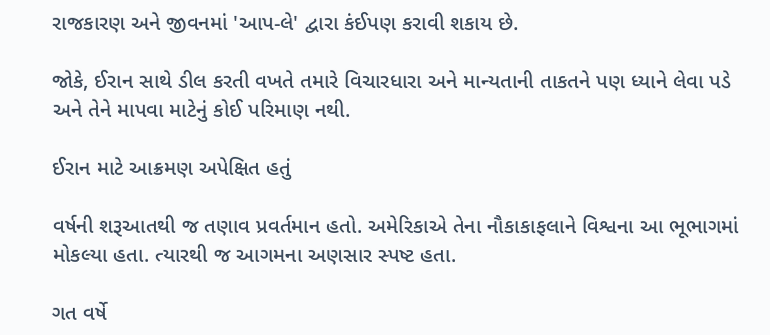રાજકારણ અને જીવનમાં 'આપ-લે' દ્વારા કંઈપણ કરાવી શકાય છે.

જોકે, ઈરાન સાથે ડીલ કરતી વખતે તમારે વિચારધારા અને માન્યતાની તાકતને પણ ધ્યાને લેવા પડે અને તેને માપવા માટેનું કોઈ પરિમાણ નથી.

ઈરાન માટે આક્રમણ અપેક્ષિત હતું

વર્ષની શરૂઆતથી જ તણાવ પ્રવર્તમાન હતો. અમેરિકાએ તેના નૌકાકાફલાને વિશ્વના આ ભૂભાગમાં મોકલ્યા હતા. ત્યારથી જ આગમના અણસાર સ્પષ્ટ હતા.

ગત વર્ષે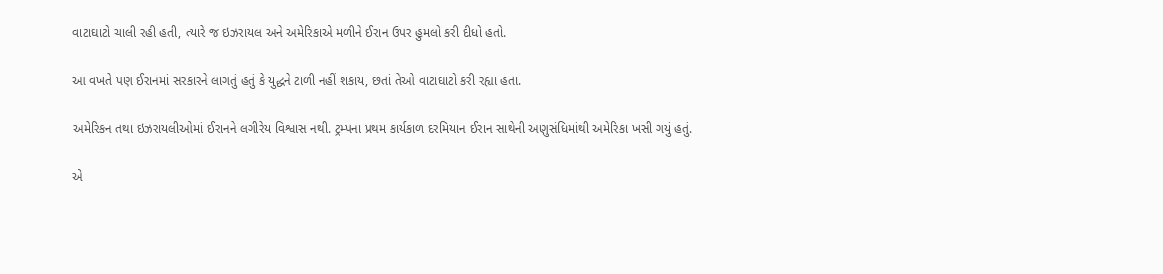વાટાઘાટો ચાલી રહી હતી, ત્યારે જ ઇઝરાયલ અને અમેરિકાએ મળીને ઈરાન ઉપર હુમલો કરી દીધો હતો.

આ વખતે પણ ઈરાનમાં સરકારને લાગતું હતું કે યુદ્ધને ટાળી નહીં શકાય, છતાં તેઓ વાટાઘાટો કરી રહ્યા હતા.

અમેરિકન તથા ઇઝરાયલીઓમાં ઈરાનને લગીરેય વિશ્વાસ નથી. ટ્રમ્પના પ્રથમ કાર્યકાળ દરમિયાન ઈરાન સાથેની અણુસંધિમાંથી અમેરિકા ખસી ગયું હતું.

એ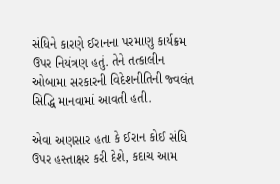સંધિને કારણે ઈરાનના પરમાણુ કાર્યક્રમ ઉપર નિયંત્રણ હતું. તેને તત્કાલીન ઓબામા સરકારની વિદેશનીતિની જ્વલંત સિદ્ધિ માનવામાં આવતી હતી.

એવા અણસાર હતા કે ઈરાન કોઈ સંધિ ઉપર હસ્તાક્ષર કરી દેશે, કદાચ આમ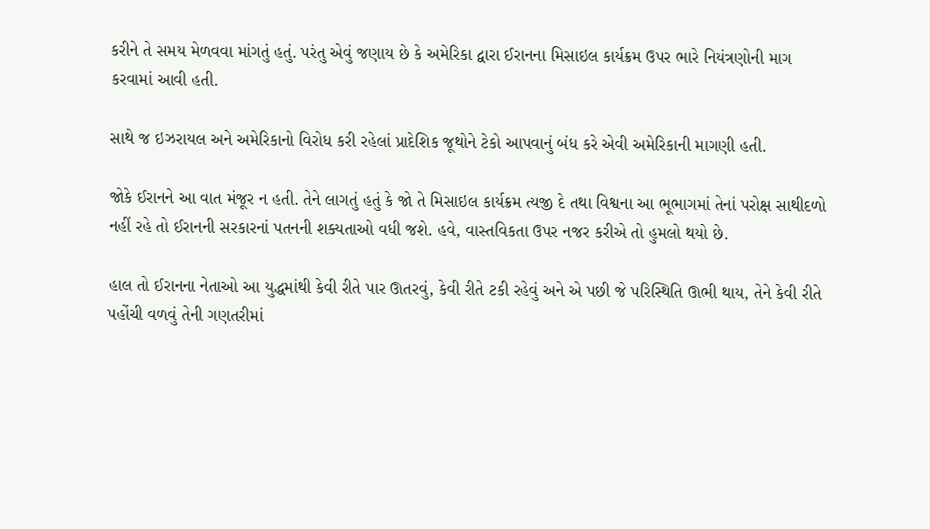કરીને તે સમય મેળવવા માંગતું હતું. પરંતુ એવું જણાય છે કે અમેરિકા દ્વારા ઈરાનના મિસાઇલ કાર્યક્રમ ઉપર ભારે નિયંત્રણોની માગ કરવામાં આવી હતી.

સાથે જ ઇઝરાયલ અને અમેરિકાનો વિરોધ કરી રહેલાં પ્રાદેશિક જૂથોને ટેકો આપવાનું બંધ કરે એવી અમેરિકાની માગણી હતી.

જોકે ઈરાનને આ વાત મંજૂર ન હતી. તેને લાગતું હતું કે જો તે મિસાઇલ કાર્યક્રમ ત્યજી દે તથા વિશ્વના આ ભૂભાગમાં તેનાં પરોક્ષ સાથીદળો નહીં રહે તો ઈરાનની સરકારનાં પતનની શક્યતાઓ વધી જશે. હવે, વાસ્તવિકતા ઉપર નજર કરીએ તો હુમલો થયો છે.

હાલ તો ઈરાનના નેતાઓ આ યુદ્ધમાંથી કેવી રીતે પાર ઊતરવું, કેવી રીતે ટકી રહેવું અને એ પછી જે પરિસ્થિતિ ઊભી થાય, તેને કેવી રીતે પહોંચી વળવું તેની ગણતરીમાં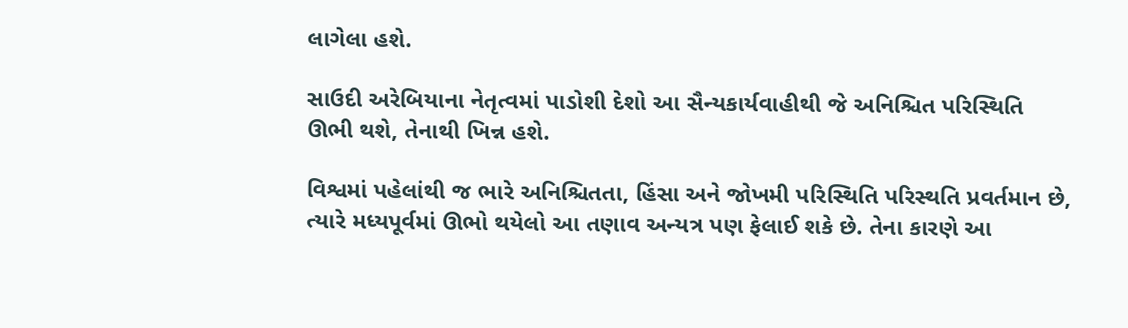લાગેલા હશે.

સાઉદી અરેબિયાના નેતૃત્વમાં પાડોશી દેશો આ સૈન્યકાર્યવાહીથી જે અનિશ્ચિત પરિસ્થિતિ ઊભી થશે, તેનાથી ખિન્ન હશે.

વિશ્વમાં પહેલાંથી જ ભારે અનિશ્ચિતતા, હિંસા અને જોખમી પરિસ્થિતિ પરિસ્થતિ પ્રવર્તમાન છે, ત્યારે મધ્યપૂર્વમાં ઊભો થયેલો આ તણાવ અન્યત્ર પણ ફેલાઈ શકે છે. તેના કારણે આ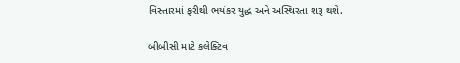વિસ્તારમાં ફરીથી ભયંકર યુદ્ધ અને અસ્થિરતા શરૂ થશે.

બીબીસી માટે કલેક્ટિવ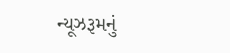ન્યૂઝરૂમનું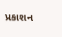પ્રકાશન